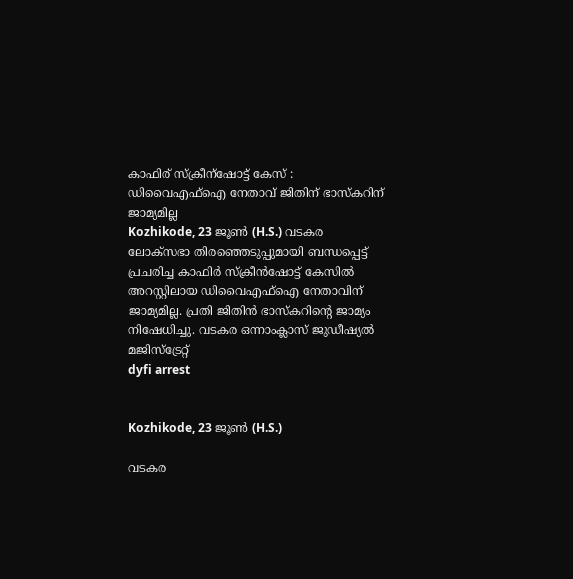കാഫിര് സ്ക്രീന്ഷോട്ട് കേസ് : ഡിവൈഎഫ്ഐ നേതാവ് ജിതിന് ഭാസ്കറിന് ജാമ്യമില്ല
Kozhikode, 23 ജൂണ്‍ (H.S.) വടകര ലോക്‌സഭാ തിരഞ്ഞെടുപ്പുമായി ബന്ധപ്പെട്ട് പ്രചരിച്ച കാഫിര്‍ സ്‌ക്രീന്‍ഷോട്ട് കേസില്‍ അറസ്റ്റിലായ ഡിവൈഎഫ്‌ഐ നേതാവിന് ജാമ്യമില്ല. പ്രതി ജിതിന്‍ ഭാസ്‌കറിന്റെ ജാമ്യം നിഷേധിച്ചു. വടകര ഒന്നാംക്ലാസ് ജുഡീഷ്യല്‍ മജിസ്‌ട്രേറ്റ്
dyfi arrest


Kozhikode, 23 ജൂണ്‍ (H.S.)

വടകര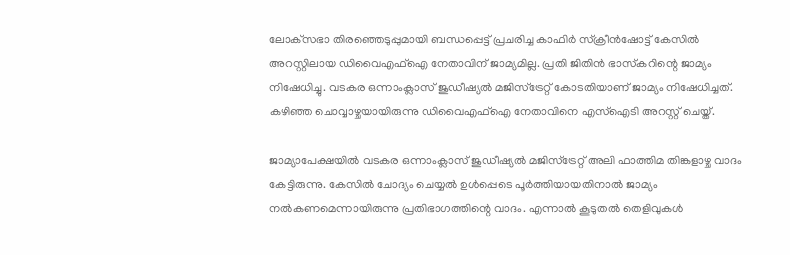ലോക്‌സഭാ തിരഞ്ഞെടുപ്പുമായി ബന്ധപ്പെട്ട് പ്രചരിച്ച കാഫിര്‍ സ്‌ക്രീന്‍ഷോട്ട് കേസില്‍ അറസ്റ്റിലായ ഡിവൈഎഫ്‌ഐ നേതാവിന് ജാമ്യമില്ല. പ്രതി ജിതിന്‍ ഭാസ്‌കറിന്റെ ജാമ്യം നിഷേധിച്ചു. വടകര ഒന്നാംക്ലാസ് ജുഡീഷ്യല്‍ മജിസ്‌ട്രേറ്റ് കോടതിയാണ് ജാമ്യം നിഷേധിച്ചത്. കഴിഞ്ഞ ചൊവ്വാഴ്ചയായിരുന്നു ഡിവൈഎഫ്ഐ നേതാവിനെ എസ്ഐടി അറസ്റ്റ് ചെയ്ത്.

ജാമ്യാപേക്ഷയില്‍ വടകര ഒന്നാംക്ലാസ് ജുഡീഷ്യല്‍ മജിസ്‌ട്രേറ്റ് അലി ഫാത്തിമ തിങ്കളാഴ്ച വാദം കേട്ടിരുന്നു. കേസില്‍ ചോദ്യം ചെയ്യല്‍ ഉള്‍പ്പെടെ പൂര്‍ത്തിയായതിനാല്‍ ജാമ്യം നല്‍കണമെന്നായിരുന്നു പ്രതിഭാഗത്തിന്റെ വാദം. എന്നാല്‍ കൂടുതല്‍ തെളിവുകള്‍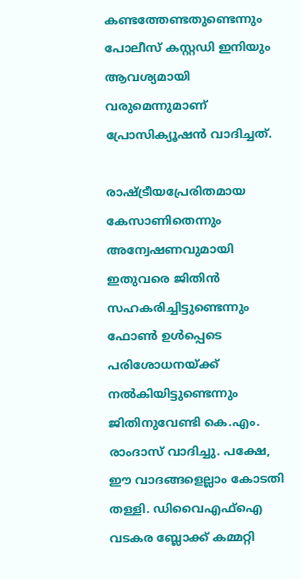കണ്ടത്തേണ്ടതുണ്ടെന്നും പോലീസ് കസ്റ്റഡി ഇനിയും ആവശ്യമായി വരുമെന്നുമാണ് പ്രോസിക്യൂഷന്‍ വാദിച്ചത്.

രാഷ്ട്രീയപ്രേരിതമായ കേസാണിതെന്നും അന്വേഷണവുമായി ഇതുവരെ ജിതിന്‍ സഹകരിച്ചിട്ടുണ്ടെന്നും ഫോണ്‍ ഉള്‍പ്പെടെ പരിശോധനയ്ക്ക് നല്‍കിയിട്ടുണ്ടെന്നും ജിതിനുവേണ്ടി കെ.എം. രാംദാസ് വാദിച്ചു. പക്ഷേ, ഈ വാദങ്ങളെല്ലാം കോടതി തള്ളി. ഡിവൈഎഫ്ഐ വടകര ബ്ലോക്ക് കമ്മറ്റി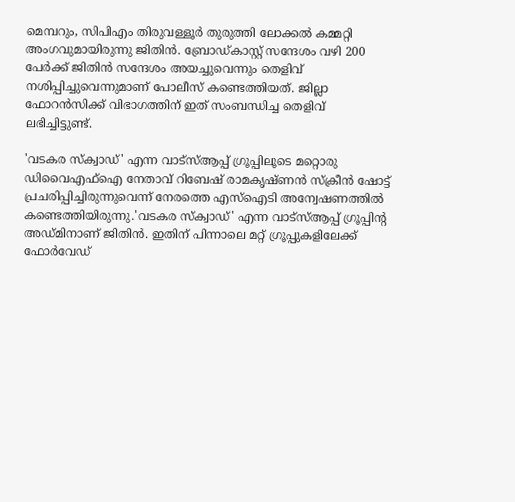മെമ്പറും, സിപിഎം തിരുവള്ളൂര്‍ തുരുത്തി ലോക്കല്‍ കമ്മറ്റി അംഗവുമായിരുന്നു ജിതിന്‍. ബ്രോഡ്കാസ്റ്റ് സന്ദേശം വഴി 200 പേര്‍ക്ക് ജിതിന്‍ സന്ദേശം അയച്ചുവെന്നും തെളിവ് നശിപ്പിച്ചുവെന്നുമാണ് പോലീസ് കണ്ടെത്തിയത്. ജില്ലാ ഫോറന്‍സിക്ക് വിഭാഗത്തിന് ഇത് സംബന്ധിച്ച തെളിവ് ലഭിച്ചിട്ടുണ്ട്.

'വടകര സ്‌ക്വാഡ്' എന്ന വാട്സ്ആപ്പ് ഗ്രൂപ്പിലൂടെ മറ്റൊരു ഡിവൈഎഫ്ഐ നേതാവ് റിബേഷ് രാമകൃഷ്ണന്‍ സ്‌ക്രീന്‍ ഷോട്ട് പ്രചരിപ്പിച്ചിരുന്നുവെന്ന് നേരത്തെ എസ്ഐടി അന്വേഷണത്തില്‍ കണ്ടെത്തിയിരുന്നു.'വടകര സ്‌ക്വാഡ്' എന്ന വാട്സ്ആപ്പ് ഗ്രൂപ്പിന്റ അഡ്മിനാണ് ജിതിന്‍. ഇതിന് പിന്നാലെ മറ്റ് ഗ്രൂപ്പുകളിലേക്ക് ഫോര്‍വേഡ്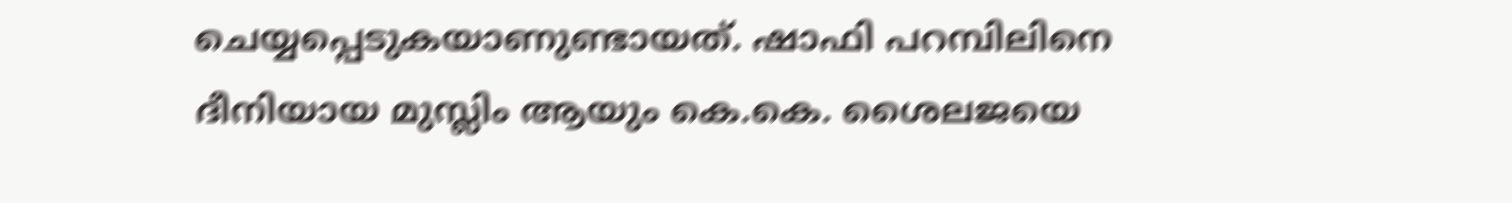ചെയ്യപ്പെടുകയാണുണ്ടായത്. ഷാഫി പറമ്പിലിനെ ദീനിയായ മുസ്ലിം ആയും കെ.കെ. ശൈലജയെ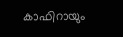കാഫിറായും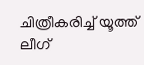ചിത്രീകരിച്ച് യൂത്ത് ലീഗ്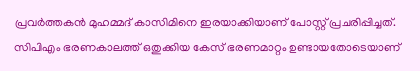പ്രവര്‍ത്തകന്‍ മുഹമ്മദ് കാസിമിനെ ഇരയാക്കിയാണ് പോസ്റ്റ് പ്രചരിപ്പിച്ചത്. സിപിഎം ഭരണകാലത്ത് ഒതുക്കിയ കേസ് ഭരണമാറ്റം ഉണ്ടായതോടെയാണ്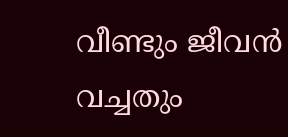വീണ്ടും ജീവൻ വച്ചതും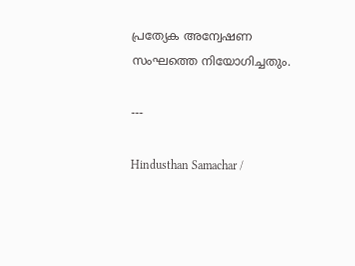പ്രത്യേക അന്വേഷണ സംഘത്തെ നിയോഗിച്ചതും.

---

Hindusthan Samachar /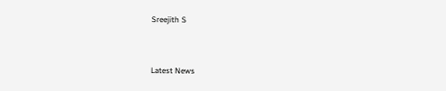Sreejith S


Latest News